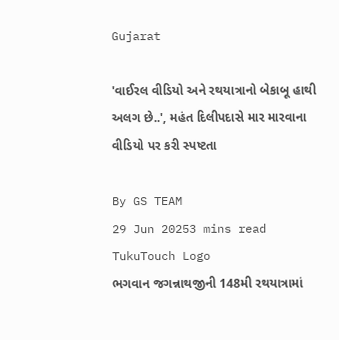Gujarat

'વાઈરલ વીડિયો અને રથયાત્રાનો બેકાબૂ હાથી અલગ છે..', મહંત દિલીપદાસે માર મારવાના વીડિયો પર કરી સ્પષ્ટતા

By GS TEAM
29 Jun 20253 mins read
TukuTouch Logo
ભગવાન જગન્નાથજીની 148મી રથયાત્રામાં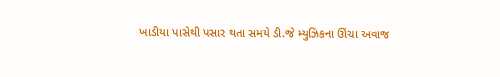ખાડીયા પાસેથી પસાર થતા સમયે ડી.જે મ્યુઝિકના ઊંચા અવાજ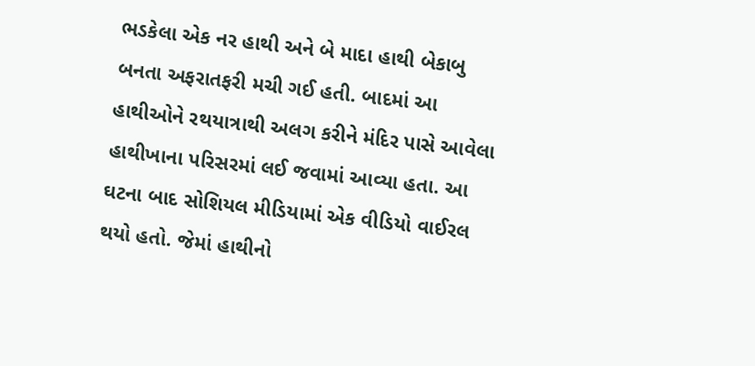ભડકેલા એક નર હાથી અને બે માદા હાથી બેકાબુ બનતા અફરાતફરી મચી ગઈ હતી. બાદમાં આ હાથીઓને રથયાત્રાથી અલગ કરીને મંદિર પાસે આવેલા હાથીખાના પરિસરમાં લઈ જવામાં આવ્યા હતા. આ ઘટના બાદ સોશિયલ મીડિયામાં એક વીડિયો વાઈરલ થયો હતો. જેમાં હાથીનો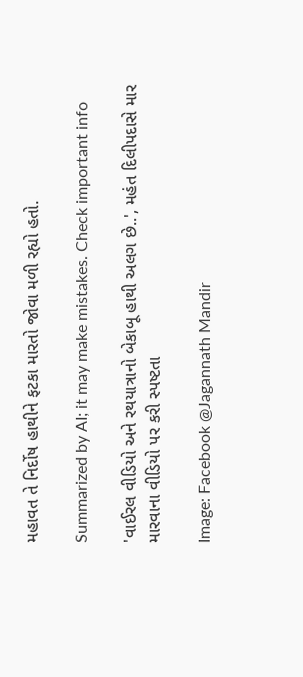મહાવત તે નિર્દોષ હાથીને ફટકા મારતો જોવા મળી રહ્યો હતો.

Summarized by AI; it may make mistakes. Check important info

'વાઈરલ વીડિયો અને રથયાત્રાનો બેકાબૂ હાથી અલગ છે..', મહંત દિલીપદાસે માર મારવાના વીડિયો પર કરી સ્પષ્ટતા

Image: Facebook @Jagannath Mandir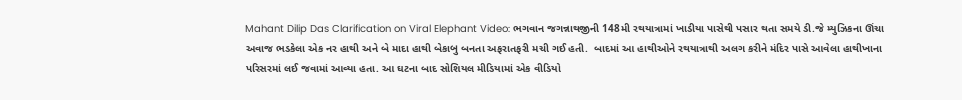Mahant Dilip Das Clarification on Viral Elephant Video: ભગવાન જગન્નાથજીની 148મી રથયાત્રામાં ખાડીયા પાસેથી પસાર થતા સમયે ડી.જે મ્યુઝિકના ઊંચા અવાજ ભડકેલા એક નર હાથી અને બે માદા હાથી બેકાબુ બનતા અફરાતફરી મચી ગઈ હતી.  બાદમાં આ હાથીઓને રથયાત્રાથી અલગ કરીને મંદિર પાસે આવેલા હાથીખાના પરિસરમાં લઈ જવામાં આવ્યા હતા. આ ઘટના બાદ સોશિયલ મીડિયામાં એક વીડિયો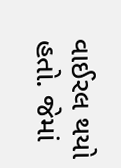વાઈરલ થયો હતો. જેમાં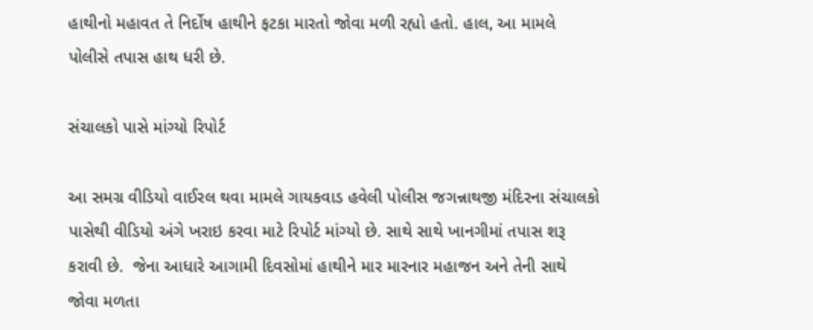હાથીનો મહાવત તે નિર્દોષ હાથીને ફટકા મારતો જોવા મળી રહ્યો હતો. હાલ, આ મામલે પોલીસે તપાસ હાથ ધરી છે.

સંચાલકો પાસે માંગ્યો રિપોર્ટ

આ સમગ્ર વીડિયો વાઈરલ થવા મામલે ગાયકવાડ હવેલી પોલીસ જગન્નાથજી મંદિરના સંચાલકો પાસેથી વીડિયો અંગે ખરાઇ કરવા માટે રિપોર્ટ માંગ્યો છે. સાથે સાથે ખાનગીમાં તપાસ શરૂ કરાવી છે.  જેના આધારે આગામી દિવસોમાં હાથીને માર મારનાર મહાજન અને તેની સાથે જોવા મળતા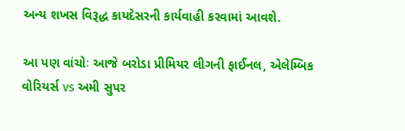અન્ય શખસ વિરૂદ્ધ કાયદેસરની કાર્યવાહી કરવામાં આવશે.

આ પણ વાંચોઃ આજે બરોડા પ્રીમિયર લીગની ફાઈનલ, એલેમ્બિક વોરિયર્સ vs અમી સુપર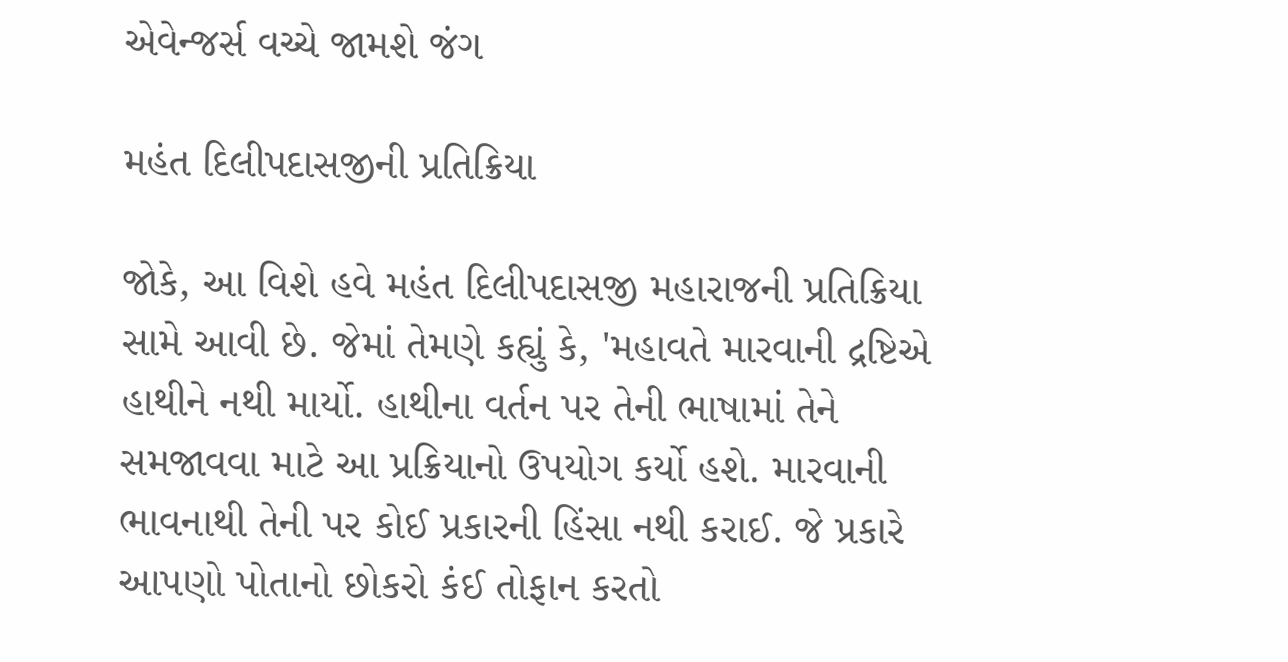એવેન્જર્સ વચ્ચે જામશે જંગ

મહંત દિલીપદાસજીની પ્રતિક્રિયા

જોકે, આ વિશે હવે મહંત દિલીપદાસજી મહારાજની પ્રતિક્રિયા સામે આવી છે. જેમાં તેમણે કહ્યું કે, 'મહાવતે મારવાની દ્રષ્ટિએ હાથીને નથી માર્યો. હાથીના વર્તન પર તેની ભાષામાં તેને સમજાવવા માટે આ પ્રક્રિયાનો ઉપયોગ કર્યો હશે. મારવાની ભાવનાથી તેની પર કોઈ પ્રકારની હિંસા નથી કરાઈ. જે પ્રકારે આપણો પોતાનો છોકરો કંઈ તોફાન કરતો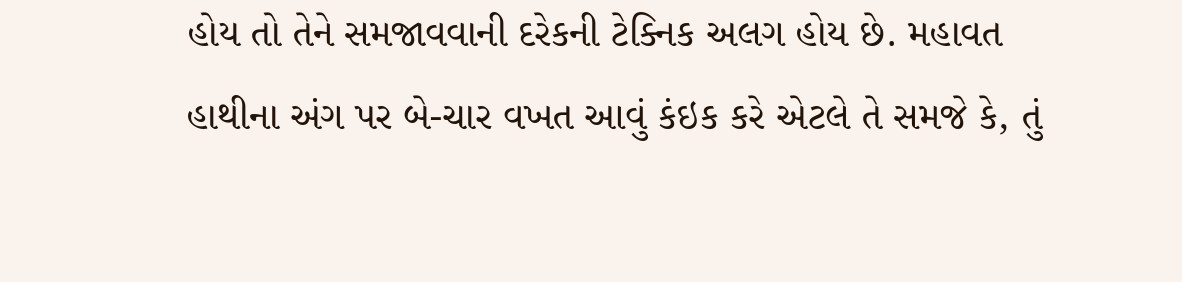હોય તો તેને સમજાવવાની દરેકની ટેક્નિક અલગ હોય છે. મહાવત હાથીના અંગ પર બે-ચાર વખત આવું કંઇક કરે એટલે તે સમજે કે, તું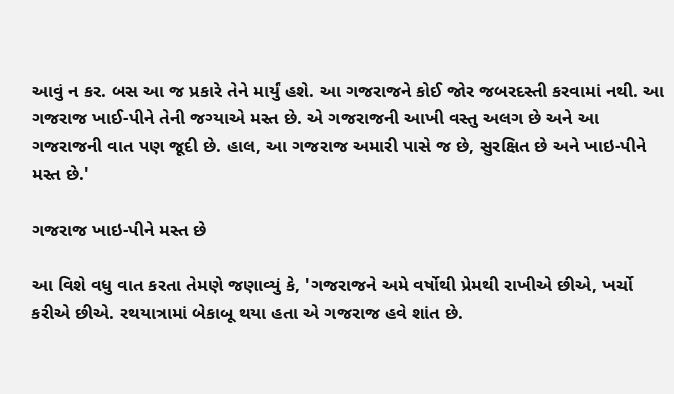આવું ન કર. બસ આ જ પ્રકારે તેને માર્યું હશે. આ ગજરાજને કોઈ જોર જબરદસ્તી કરવામાં નથી. આ ગજરાજ ખાઈ-પીને તેની જગ્યાએ મસ્ત છે. એ ગજરાજની આખી વસ્તુ અલગ છે અને આ ગજરાજની વાત પણ જૂદી છે. હાલ, આ ગજરાજ અમારી પાસે જ છે, સુરક્ષિત છે અને ખાઇ-પીને મસ્ત છે.'

ગજરાજ ખાઇ-પીને મસ્ત છે

આ વિશે વધુ વાત કરતા તેમણે જણાવ્યું કે, 'ગજરાજને અમે વર્ષોથી પ્રેમથી રાખીએ છીએ, ખર્ચો કરીએ છીએ. રથયાત્રામાં બેકાબૂ થયા હતા એ ગજરાજ હવે શાંત છે.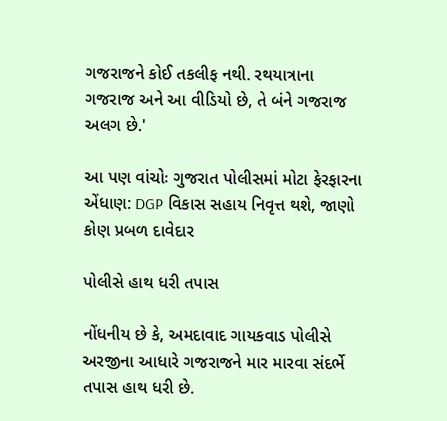ગજરાજને કોઈ તકલીફ નથી. રથયાત્રાના ગજરાજ અને આ વીડિયો છે, તે બંને ગજરાજ અલગ છે.'

આ પણ વાંચોઃ ગુજરાત પોલીસમાં મોટા ફેરફારના એંધાણ: DGP વિકાસ સહાય નિવૃત્ત થશે, જાણો કોણ પ્રબળ દાવેદાર

પોલીસે હાથ ધરી તપાસ

નોંધનીય છે કે, અમદાવાદ ગાયકવાડ પોલીસે અરજીના આધારે ગજરાજને માર મારવા સંદર્ભે તપાસ હાથ ધરી છે.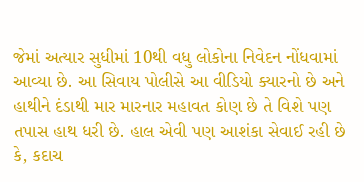જેમાં અત્યાર સુધીમાં 10થી વધુ લોકોના નિવેદન નોંધવામાં આવ્યા છે. આ સિવાય પોલીસે આ વીડિયો ક્યારનો છે અને હાથીને દંડાથી માર મારનાર મહાવત કોણ છે તે વિશે પણ તપાસ હાથ ધરી છે. હાલ એવી પણ આશંકા સેવાઈ રહી છે કે, કદાચ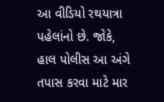આ વીડિયો રથયાત્રા પહેલાંનો છે. જોકે, હાલ પોલીસ આ અંગે તપાસ કરવા માટે માર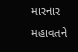મારનાર મહાવતને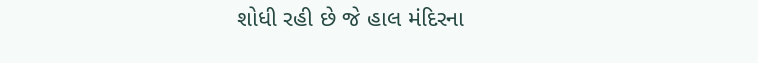શોધી રહી છે જે હાલ મંદિરના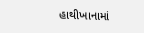હાથીખાનામાં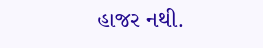હાજર નથી.